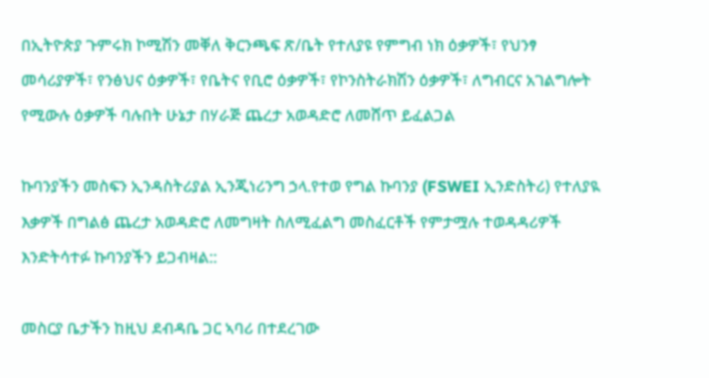በኢትዮጵያ ጉምሩክ ኮሚሽን መቐለ ቅርንጫፍ ጽ/ቤት የተለያዩ የምግብ ነክ ዕቃዎች፣ የህንፃ መሳሪያዎች፣ የንፅህና ዕቃዎች፣ የቤትና የቢሮ ዕቃዎች፣ የኮንስትራክሽን ዕቃዎች፣ ለግብርና አገልግሎት የሚውሉ ዕቃዎች ባሉበት ሁኔታ በሃራጅ ጨረታ አወዳድሮ ለመሸጥ ይፈልጋል

ኩባንያችን መስፍን ኢንዳስትሪያል ኢንጂነሪንግ ኃላ.የተወ የግል ኩባንያ (FSWEI ኢንድስትሪ) የተለያዪ እቃዎች በግልፅ ጨረታ አወዳድሮ ለመግዛት ስለሚፈልግ መስፈርቶች የምታሟሉ ተወዳዳሪዎች እንድትሳተፉ ኩባንያችን ይጋብዛል::

መስርያ ቤታችን ከዚህ ደብዳቤ ጋር ኣባሪ በተደረገው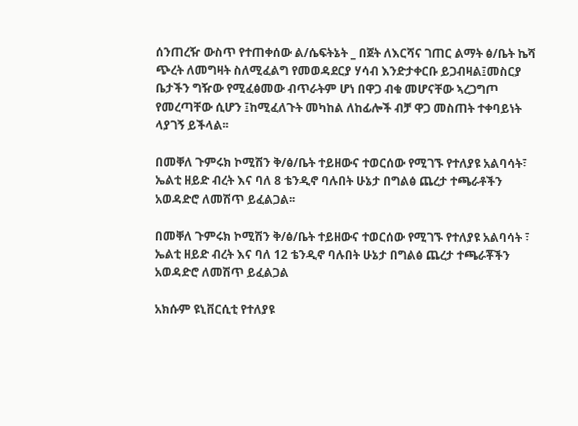ሰንጠረዥ ውስጥ የተጠቀሰው ል/ሴፍትኔት _ በጀት ለእርሻና ገጠር ልማት ፅ/ቤት ኬሻ ጭረት ለመግዛት ስለሚፈልግ የመወዳደርያ ሃሳብ እንድታቀርቡ ይጋብዛል፤መስርያ ቤታችን ግዥው የሚፈፅመው ብጥራትም ሆነ በዋጋ ብቁ መሆናቸው ኣረጋግጦ የመረጣቸው ሲሆን ፤ከሚፈለጉት መካከል ለከፊሎች ብቻ ዋጋ መስጠት ተቀባይነት ላያገኝ ይችላል፡፡

በመቐለ ጉምሩክ ኮሚሽን ቅ/ፅ/ቤት ተይዘውና ተወርሰው የሚገኙ የተለያዩ አልባሳት፣ ኤልቲ ዘይድ ብረት እና ባለ 8 ቴንዲኖ ባሉበት ሁኔታ በግልፅ ጨረታ ተጫራቶችን አወዳድሮ ለመሽጥ ይፈልጋል፡፡

በመቐለ ጉምሩክ ኮሚሽን ቅ/ፅ/ቤት ተይዘውና ተወርሰው የሚገኙ የተለያዩ አልባሳት ፣ ኤልቲ ዘይድ ብረት እና ባለ 12 ቴንዲኖ ባሉበት ሁኔታ በግልፅ ጨረታ ተጫራቾችን አወዳድሮ ለመሽጥ ይፈልጋል

አክሱም ዩኒቨርሲቲ የተለያዩ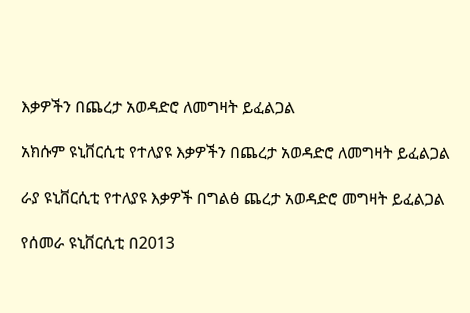እቃዎችን በጨረታ አወዳድሮ ለመግዛት ይፈልጋል

አክሱም ዩኒቨርሲቲ የተለያዩ እቃዎችን በጨረታ አወዳድሮ ለመግዛት ይፈልጋል

ራያ ዩኒቨርሲቲ የተለያዩ እቃዎች በግልፅ ጨረታ አወዳድሮ መግዛት ይፈልጋል

የሰመራ ዩኒቨርሲቲ በ2013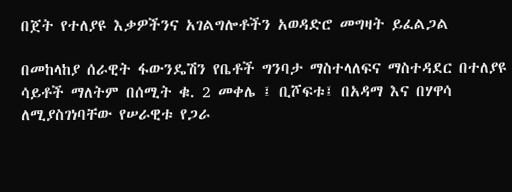በጀት የተለያዩ እቃዎችንና አገልግሎቶችን አወዳድሮ መግዛት ይፈልጋል

በመከላከያ ሰራዊት ፋውንዴሽን የቤቶች ግንባታ ማስተላለፍና ማስተዳደር በተለያዩ ሳይቶች ማለትም በሰሚት ቁ. 2 መቀሌ ፤ ቢሾፍቱ፤ በአዳማ እና በሃዋሳ ለሚያስገነባቸው የሠራዊቱ የጋራ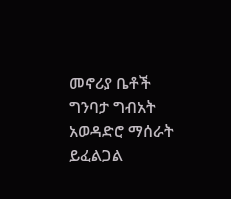መኖሪያ ቤቶች ግንባታ ግብአት አወዳድሮ ማሰራት ይፈልጋል